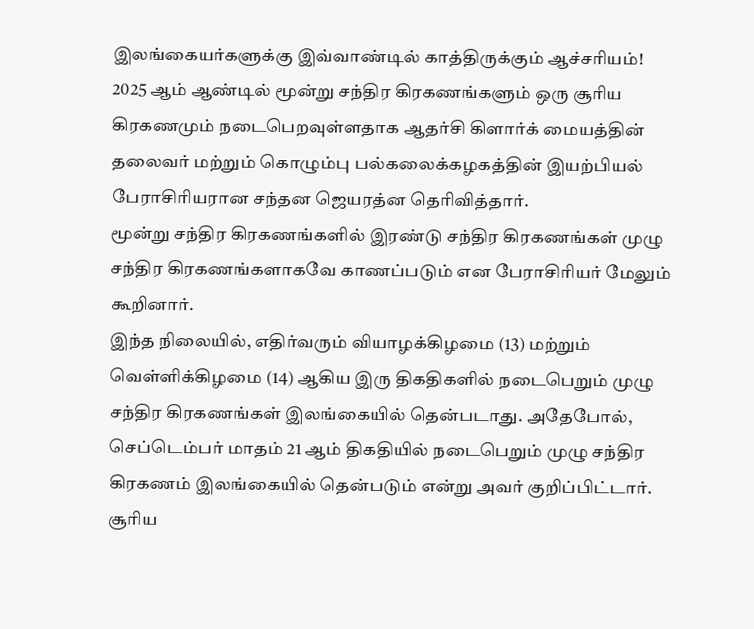இலங்கையர்களுக்கு இவ்வாண்டில் காத்திருக்கும் ஆச்சரியம்!
2025 ஆம் ஆண்டில் மூன்று சந்திர கிரகணங்களும் ஒரு சூரிய கிரகணமும் நடைபெறவுள்ளதாக ஆதர்சி கிளார்க் மையத்தின் தலைவர் மற்றும் கொழும்பு பல்கலைக்கழகத்தின் இயற்பியல் பேராசிரியரான சந்தன ஜெயரத்ன தெரிவித்தார்.
மூன்று சந்திர கிரகணங்களில் இரண்டு சந்திர கிரகணங்கள் முழு சந்திர கிரகணங்களாகவே காணப்படும் என பேராசிரியர் மேலும் கூறினார்.
இந்த நிலையில், எதிர்வரும் வியாழக்கிழமை (13) மற்றும் வெள்ளிக்கிழமை (14) ஆகிய இரு திகதிகளில் நடைபெறும் முழு சந்திர கிரகணங்கள் இலங்கையில் தென்படாது. அதேபோல், செப்டெம்பர் மாதம் 21 ஆம் திகதியில் நடைபெறும் முழு சந்திர கிரகணம் இலங்கையில் தென்படும் என்று அவர் குறிப்பிட்டார்.
சூரிய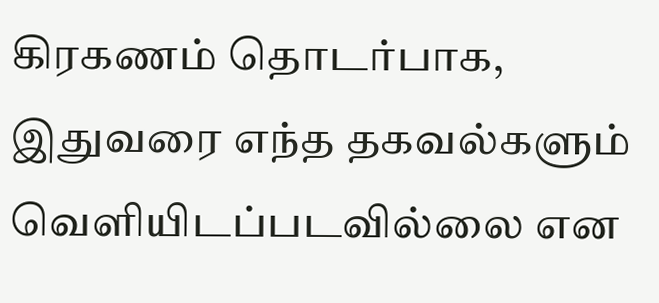கிரகணம் தொடர்பாக, இதுவரை எந்த தகவல்களும் வெளியிடப்படவில்லை என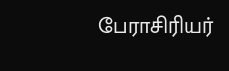பேராசிரியர்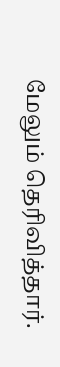மேலும் தெரிவித்தார்.